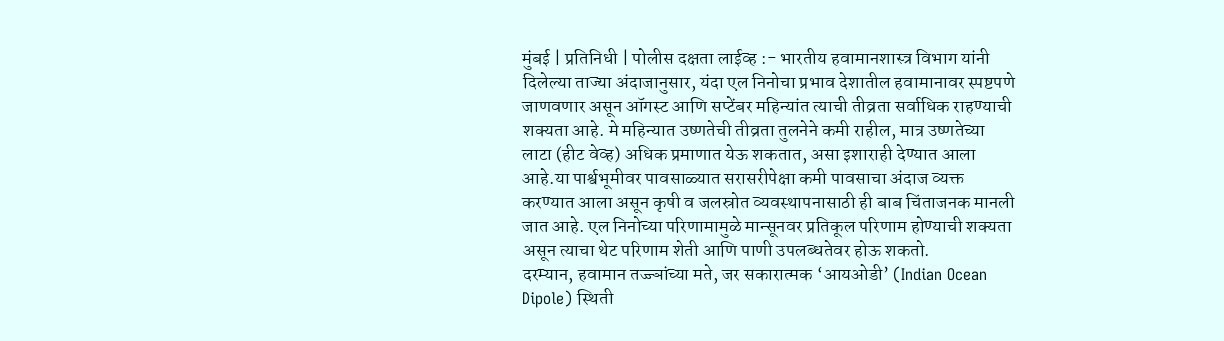मुंबई | प्रतिनिधी | पोलीस दक्षता लाईव्ह :- भारतीय हवामानशास्त्र विभाग यांनी दिलेल्या ताज्या अंदाजानुसार, यंदा एल निनोचा प्रभाव देशातील हवामानावर स्पष्टपणे जाणवणार असून ऑगस्ट आणि सप्टेंबर महिन्यांत त्याची तीव्रता सर्वाधिक राहण्याची शक्यता आहे. मे महिन्यात उष्णतेची तीव्रता तुलनेने कमी राहील, मात्र उष्णतेच्या लाटा (हीट वेव्ह) अधिक प्रमाणात येऊ शकतात, असा इशाराही देण्यात आला आहे.या पार्श्वभूमीवर पावसाळ्यात सरासरीपेक्षा कमी पावसाचा अंदाज व्यक्त करण्यात आला असून कृषी व जलस्रोत व्यवस्थापनासाठी ही बाब चिंताजनक मानली जात आहे. एल निनोच्या परिणामामुळे मान्सूनवर प्रतिकूल परिणाम होण्याची शक्यता असून त्याचा थेट परिणाम शेती आणि पाणी उपलब्धतेवर होऊ शकतो.
दरम्यान, हवामान तज्ज्ञांच्या मते, जर सकारात्मक ‘आयओडी’ (Indian Ocean Dipole) स्थिती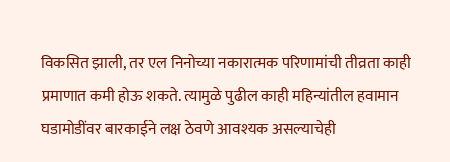विकसित झाली, तर एल निनोच्या नकारात्मक परिणामांची तीव्रता काही प्रमाणात कमी होऊ शकते. त्यामुळे पुढील काही महिन्यांतील हवामान घडामोडींवर बारकाईने लक्ष ठेवणे आवश्यक असल्याचेही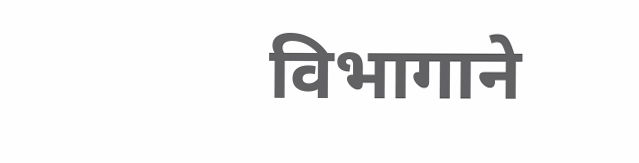विभागाने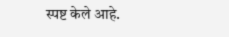स्पष्ट केले आहे.